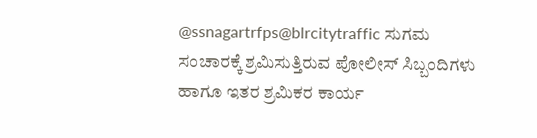@ssnagartrfps@blrcitytraffic ಸುಗಮ ಸಂಚಾರಕ್ಕೆ ಶ್ರಮಿಸುತ್ತಿರುವ ಪೋಲೀಸ್ ಸಿಬ್ಬಂದಿಗಳು ಹಾಗೂ ಇತರ ಶ್ರಮಿಕರ ಕಾರ್ಯ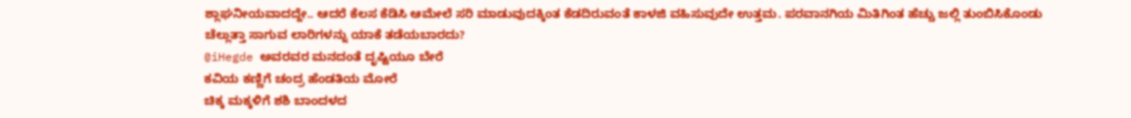ಶ್ಲಾಘನೀಯವಾದದ್ದೇ.. ಆದರೆ ಕೆಲಸ ಕೆಡಿಸಿ ಆಮೇಲೆ ಸರಿ ಮಾಡುವುದಕ್ಕಿಂತ ಕೆಡದಿರುವಂತೆ ಕಾಳಜಿ ವಹಿಸುವುದೇ ಉತ್ತಮ. ಪರವಾನಗಿಯ ಮಿತಿಗಿಂತ ಹೆಚ್ಚು ಜಲ್ಲಿ ತುಂಬಿಸಿಕೊಂಡು ಚೆಲ್ಲುತ್ತಾ ಸಾಗುವ ಲಾರಿಗಳನ್ನು ಯಾಕೆ ತಡೆಯಬಾರದು?
@iHegde ಅವರವರ ಮನದಂತೆ ದೃಷ್ಟಿಯೂ ಬೇರೆ
ಕವಿಯ ಕಣ್ಣಿಗೆ ಚಂದ್ರ ಹೆಂಡತಿಯ ಮೋರೆ
ಚಿಕ್ಕ ಮಕ್ಕಳಿಗೆ ಶಶಿ ಬಾಂದಳದ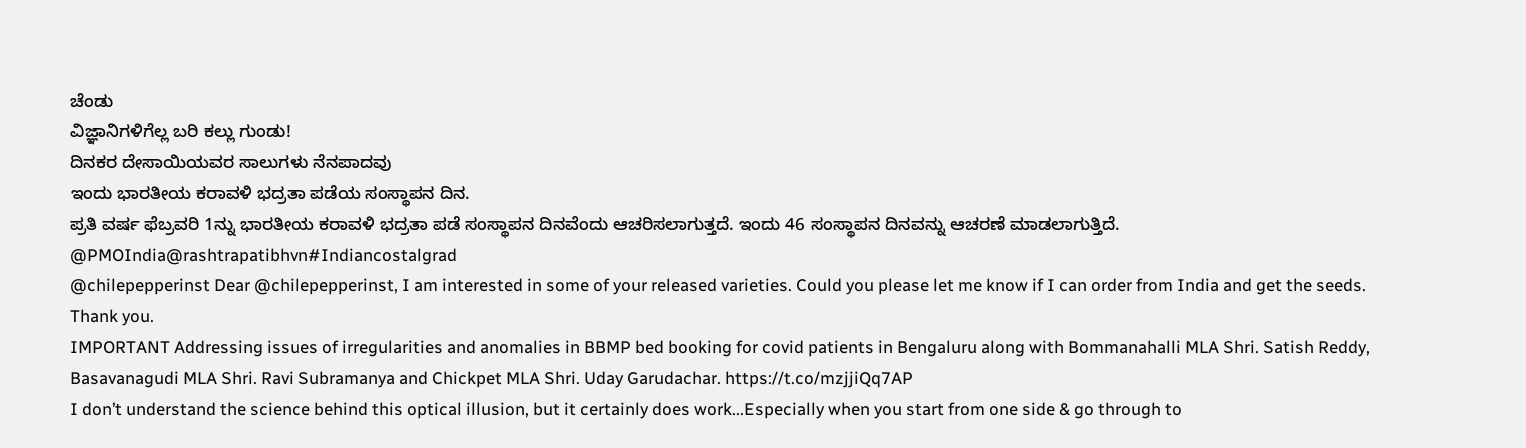ಚೆಂಡು
ವಿಜ್ಞಾನಿಗಳಿಗೆಲ್ಲ ಬರಿ ಕಲ್ಲು ಗುಂಡು!
ದಿನಕರ ದೇಸಾಯಿಯವರ ಸಾಲುಗಳು ನೆನಪಾದವು
ಇಂದು ಭಾರತೀಯ ಕರಾವಳಿ ಭದ್ರತಾ ಪಡೆಯ ಸಂಸ್ಥಾಪನ ದಿನ.
ಪ್ರತಿ ವರ್ಷ ಫೆಬ್ರವರಿ 1ನ್ನು ಭಾರತೀಯ ಕರಾವಳಿ ಭದ್ರತಾ ಪಡೆ ಸಂಸ್ಥಾಪನ ದಿನವೆಂದು ಆಚರಿಸಲಾಗುತ್ತದೆ. ಇಂದು 46 ಸಂಸ್ಥಾಪನ ದಿನವನ್ನು ಆಚರಣೆ ಮಾಡಲಾಗುತ್ತಿದೆ.
@PMOIndia@rashtrapatibhvn#Indiancostalgrad
@chilepepperinst Dear @chilepepperinst, I am interested in some of your released varieties. Could you please let me know if I can order from India and get the seeds. Thank you.
IMPORTANT Addressing issues of irregularities and anomalies in BBMP bed booking for covid patients in Bengaluru along with Bommanahalli MLA Shri. Satish Reddy, Basavanagudi MLA Shri. Ravi Subramanya and Chickpet MLA Shri. Uday Garudachar. https://t.co/mzjjiQq7AP
I don’t understand the science behind this optical illusion, but it certainly does work...Especially when you start from one side & go through to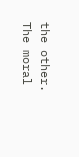the other. The moral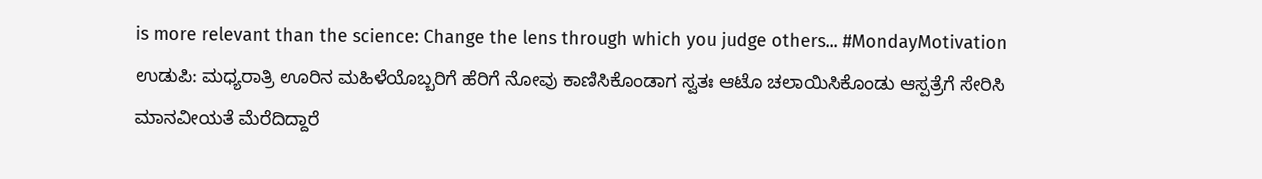is more relevant than the science: Change the lens through which you judge others... #MondayMotivation
ಉಡುಪಿ: ಮಧ್ಯರಾತ್ರಿ ಊರಿನ ಮಹಿಳೆಯೊಬ್ಬರಿಗೆ ಹೆರಿಗೆ ನೋವು ಕಾಣಿಸಿಕೊಂಡಾಗ ಸ್ವತಃ ಆಟೊ ಚಲಾಯಿಸಿಕೊಂಡು ಆಸ್ಪತ್ರೆಗೆ ಸೇರಿಸಿ ಮಾನವೀಯತೆ ಮೆರೆದಿದ್ದಾರೆ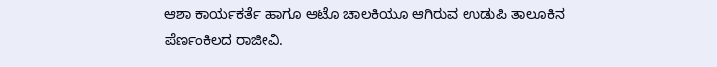ಆಶಾ ಕಾರ್ಯಕರ್ತೆ ಹಾಗೂ ಆಟೊ ಚಾಲಕಿಯೂ ಆಗಿರುವ ಉಡುಪಿ ತಾಲೂಕಿನ ಪೆರ್ಣಂಕಿಲದ ರಾಜೀವಿ.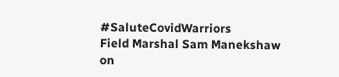#SaluteCovidWarriors
Field Marshal Sam Manekshaw on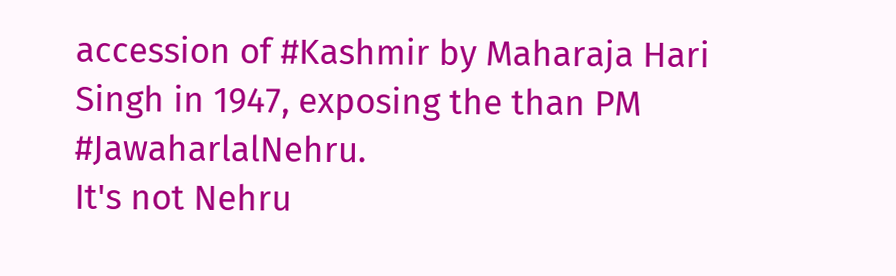accession of #Kashmir by Maharaja Hari Singh in 1947, exposing the than PM #JawaharlalNehru.
It's not Nehru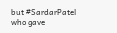but #SardarPatel who gave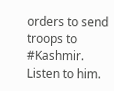orders to send troops to #Kashmir.
Listen to him.